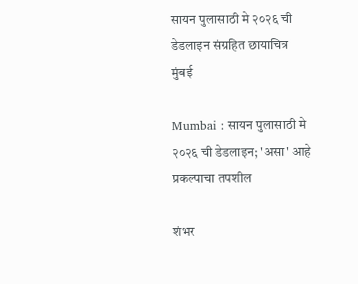सायन पुलासाठी मे २०२६ ची डेडलाइन संग्रहित छायाचित्र
मुंबई

Mumbai : सायन पुलासाठी मे २०२६ ची डेडलाइन; 'असा' आहे प्रकल्पाचा तपशील

शंभर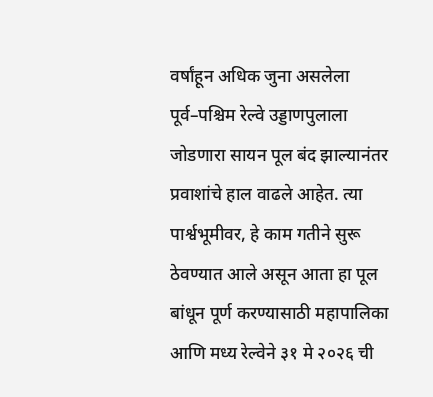वर्षांहून अधिक जुना असलेला पूर्व–पश्चिम रेल्वे उड्डाणपुलाला जोडणारा सायन पूल बंद झाल्यानंतर प्रवाशांचे हाल वाढले आहेत. त्या पार्श्वभूमीवर, हे काम गतीने सुरू ठेवण्यात आले असून आता हा पूल बांधून पूर्ण करण्यासाठी महापालिका आणि मध्य रेल्वेने ३१ मे २०२६ ची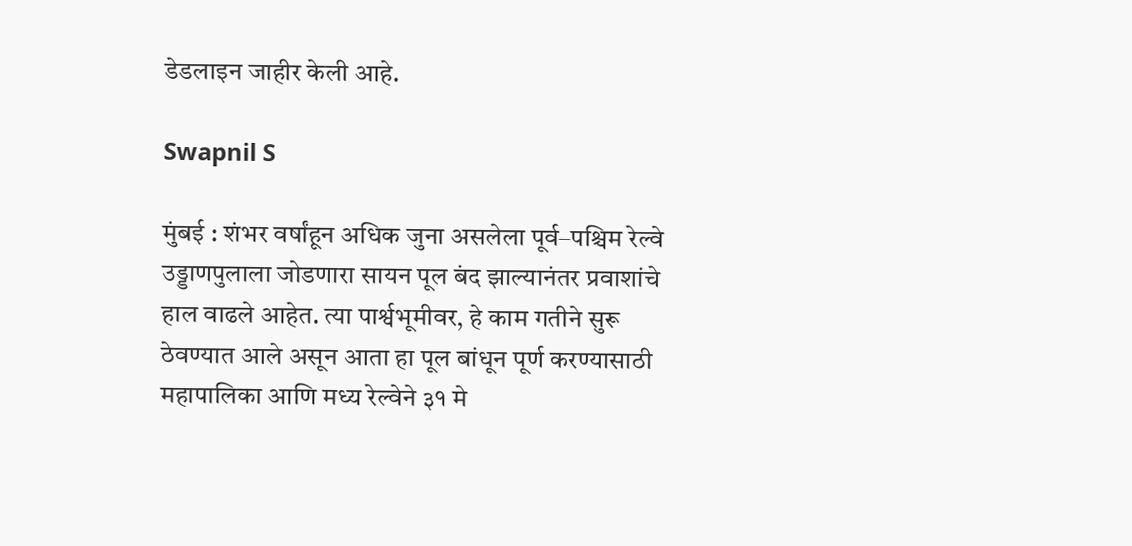डेडलाइन जाहीर केली आहे.

Swapnil S

मुंबई : शंभर वर्षांहून अधिक जुना असलेला पूर्व–पश्चिम रेल्वे उड्डाणपुलाला जोडणारा सायन पूल बंद झाल्यानंतर प्रवाशांचे हाल वाढले आहेत. त्या पार्श्वभूमीवर, हे काम गतीने सुरू ठेवण्यात आले असून आता हा पूल बांधून पूर्ण करण्यासाठी महापालिका आणि मध्य रेल्वेने ३१ मे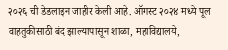२०२६ ची डेडलाइन जाहीर केली आहे. ऑगस्ट २०२४ मध्ये पूल वाहतुकीसाठी बंद झाल्यापासून शाळा, महाविद्यालये,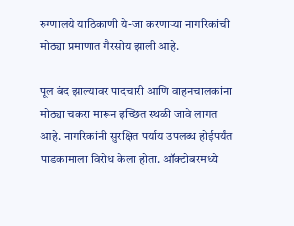रुग्णालये याठिकाणी ये-जा करणाऱ्या नागरिकांची मोठ्या प्रमाणात गैरसोय झाली आहे.

पूल बंद झाल्यावर पादचारी आणि वाहनचालकांना मोठ्या चकरा मारून इच्छित स्थळी जावे लागत आहे. नागरिकांनी सुरक्षित पर्याय उपलब्ध होईपर्यंत पाडकामाला विरोध केला होता. ऑक्टोबरमध्ये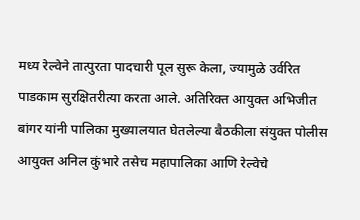मध्य रेल्वेने तात्पुरता पादचारी पूल सुरू केला, ज्यामुळे उर्वरित पाडकाम सुरक्षितरीत्या करता आले. अतिरिक्त आयुक्त अभिजीत बांगर यांनी पालिका मुख्यालयात घेतलेल्या बैठकीला संयुक्त पोलीस आयुक्त अनिल कुंभारे तसेच महापालिका आणि रेल्वेचे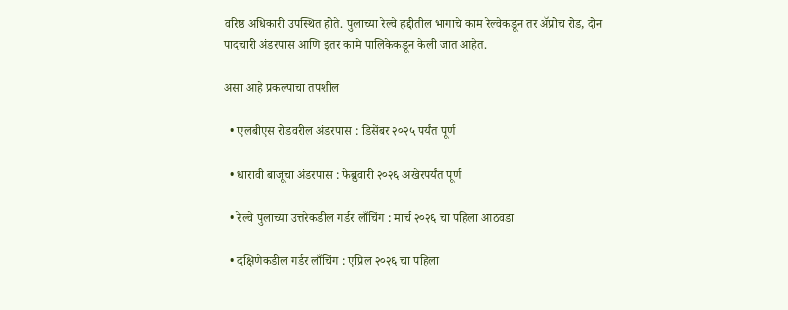वरिष्ठ अधिकारी उपस्थित होते. पुलाच्या रेल्वे हद्दीतील भागाचे काम रेल्वेकडून तर अ‍ॅप्रोच रोड, दोन पादचारी अंडरपास आणि इतर कामे पालिकेकडून केली जात आहेत.

असा आहे प्रकल्पाचा तपशील

  • एलबीएस रोडवरील अंडरपास : डिसेंबर २०२५ पर्यंत पूर्ण

  • धारावी बाजूचा अंडरपास : फेब्रुवारी २०२६ अखेरपर्यंत पूर्ण

  • रेल्वे पुलाच्या उत्तरेकडील गर्डर लाँचिंग : मार्च २०२६ चा पहिला आठवडा

  • दक्षिणेकडील गर्डर लाँचिंग : एप्रिल २०२६ चा पहिला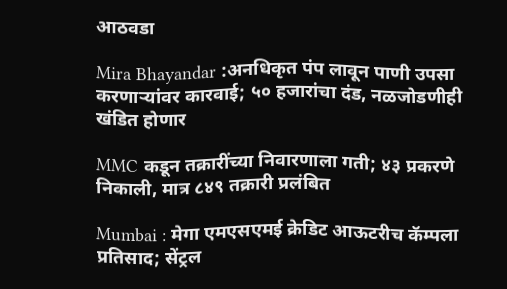आठवडा

Mira Bhayandar :अनधिकृत पंप लावून पाणी उपसा करणाऱ्यांवर कारवाई; ५० हजारांचा दंड, नळजोडणीही खंडित होणार

MMC कडून तक्रारींच्या निवारणाला गती; ४३ प्रकरणे निकाली, मात्र ८४९ तक्रारी प्रलंबित

Mumbai : मेगा एमएसएमई क्रेडिट आऊटरीच कॅम्पला प्रतिसाद; सेंट्रल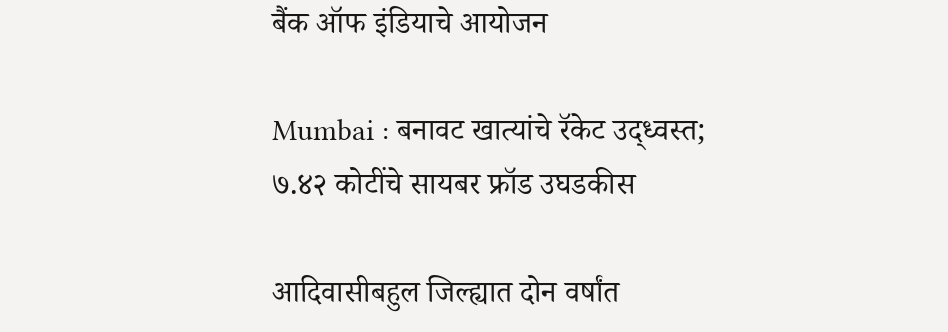बैंक ऑफ इंडियाचे आयोजन

Mumbai : बनावट खात्यांचे रॅकेट उद्ध्वस्त; ७.४२ कोटींचे सायबर फ्रॉड उघडकीस

आदिवासीबहुल जिल्ह्यात दोन वर्षांत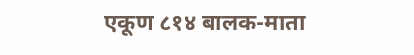एकूण ८१४ बालक-माता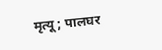मृत्यू; पालघर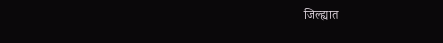जिल्ह्यात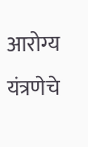आरोग्य यंत्रणेचे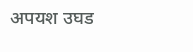अपयश उघड